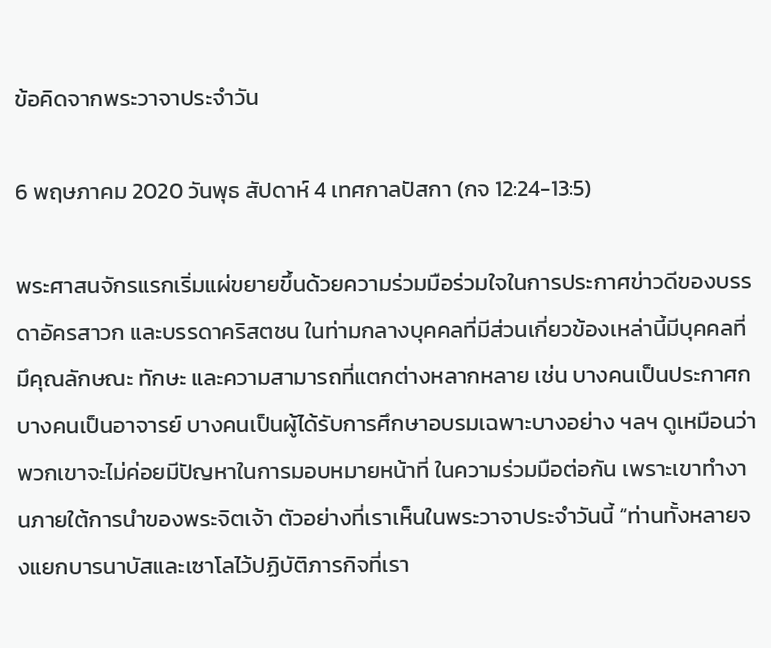ข้อคิดจากพระวาจาประจำวัน

6 พฤษภาคม 2020 วันพุธ สัปดาห์ 4 เทศกาลปัสกา (กจ 12:24-13:5)

พระศาสนจักรแรกเริ่มแผ่ขยายขึ้นด้วยความร่วมมือร่วมใจในการประกาศข่าวดีของบรรดาอัครสาวก และบรรดาคริสตชน ในท่ามกลางบุคคลที่มีส่วนเกี่ยวข้องเหล่านี้มีบุคคลที่มึคุณลักษณะ ทักษะ และความสามารถที่แตกต่างหลากหลาย เช่น บางคนเป็นประกาศก บางคนเป็นอาจารย์ บางคนเป็นผู้ได้รับการศึกษาอบรมเฉพาะบางอย่าง ฯลฯ ดูเหมือนว่าพวกเขาจะไม่ค่อยมีปัญหาในการมอบหมายหน้าที่ ในความร่วมมือต่อกัน เพราะเขาทำงานภายใต้การนำของพระจิตเจ้า ตัวอย่างที่เราเห็นในพระวาจาประจำวันนี้ “ท่านทั้งหลายจงแยกบารนาบัสและเซาโลไว้ปฏิบัติภารกิจที่เรา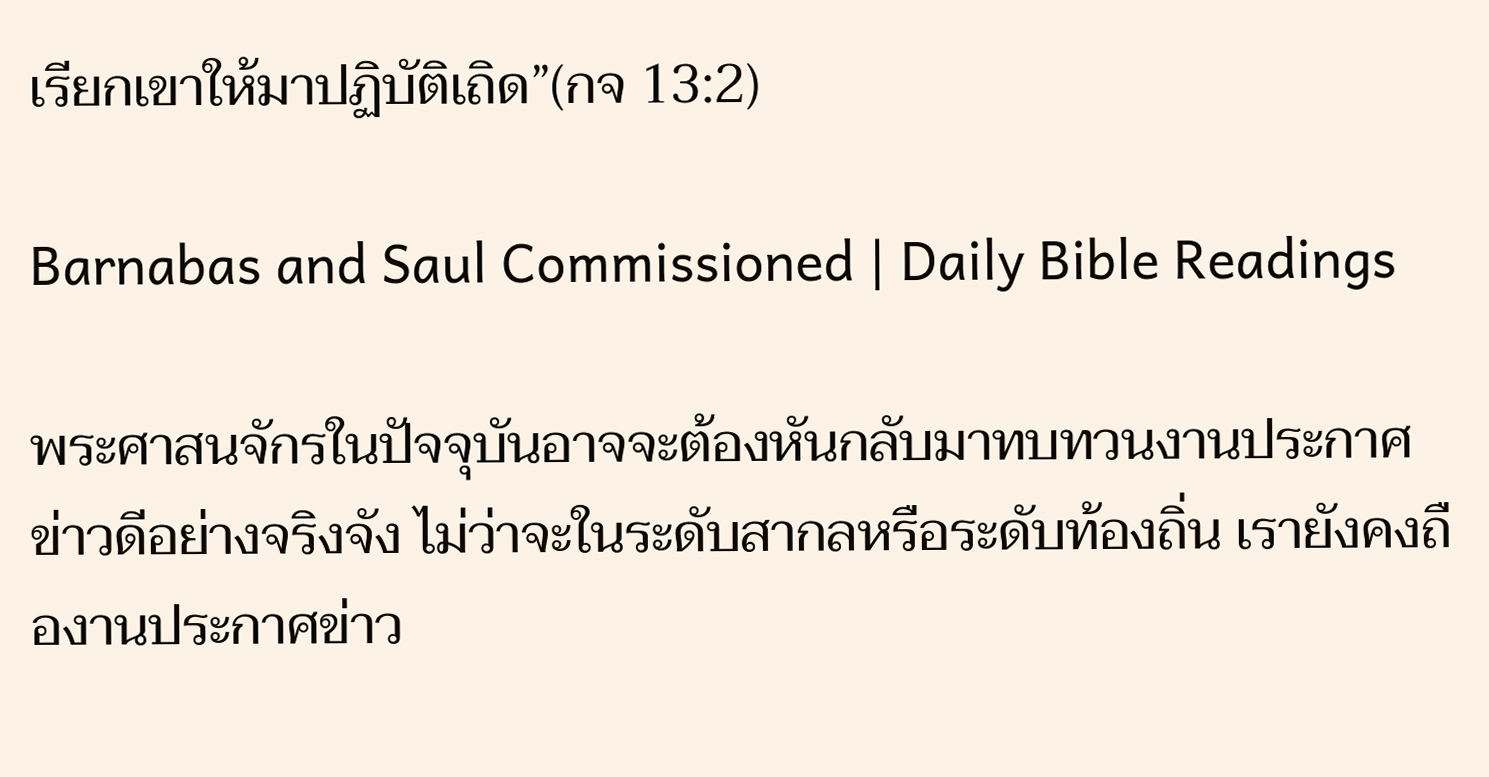เรียกเขาให้มาปฏิบัติเถิด”(กจ 13:2)

Barnabas and Saul Commissioned | Daily Bible Readings

พระศาสนจักรในปัจจุบันอาจจะต้องหันกลับมาทบทวนงานประกาศข่าวดีอย่างจริงจัง ไม่ว่าจะในระดับสากลหรือระดับท้องถิ่น เรายังคงถืองานประกาศข่าว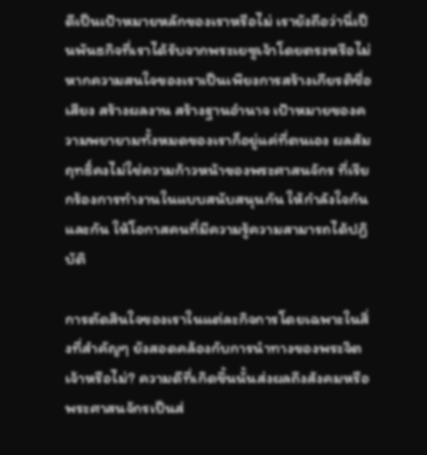ดีเป็นเป้าหมายหลักของเราหรือไม่ เรายังถือว่านี่เป็นพันธกิจที่เราได้รับจากพระเยซูเจ้าโดยตรงหรือไม่ หากความสนใจของเราเป็นเพียงการสร้างเกียรติชื่อเสียง สร้างผลงาน สร้างฐานอำนาจ เป้าหมายของความพยายามทั้งหมดของเราก็อยู่แค่ที่ตนเอง ผลสัมฤทธิ์คงไม่ใช่ความก้าวหน้าของพระศาสนจักร ที่เรียกร้องการทำงานในแบบสนับสนุนกัน ให้กำลังใจกันและกัน ให้โอกาสคนที่มีความรู้ความสามารถได้ปฏิบัติ

การตัดสินใจของเราในแต่ละกิจการโดยเฉพาะในสิ่งที่สำคัญๆ ยังสอดคล้องกับการนำทางของพระจิตเจ้าหรือไม่? ความดีที่เกิดขึ้นนั้นส่งผลถึงสังคมหรือพระศาสนจักรเป็นส่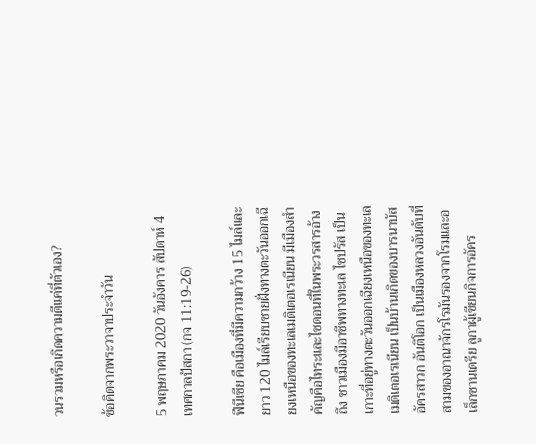วนรวมหรือเกิดความดีแค่ที่ตัวเอง?

ข้อคิดจากพระวาจาประจำวัน

5 พฤษภาคม 2020 วันอังคาร สัปดาห์ 4 เทศกาลปัสกา (กจ 11:19-26)

ฟีนีเซีย คือเมืองที่มีความกว้าง 15 ไมล์และยาว 120 ไมล์เรียบชายฝั่งทางตะวันออกเฉียงเหนือของทะเลเมดิเตอเรเนียน มีเมืองสำคัญคือไทระและไซดอนที่ในพระวรสารอ้างถึง ชาวเมืองมีอาชีพทางทะเล ไซปรัส เป็นเกาะที่อยู่ทางตะวันออกเฉียงเหนือของทะเลเมดิเตอเรเนียน เป็นบ้านเกิดของบารนาบัส อัครสาวก อันติโอก เป็นเมืองหลวงอันดับที่สามของอาณาจักรโรมันรองจากโรมและอเล็กซานเดรีย ลูกาผู้เขียนกิจการอัคร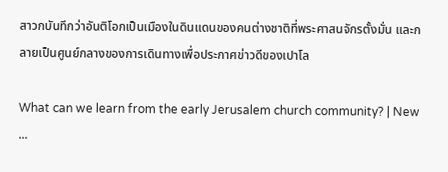สาวกบันทึกว่าอันติโอกเป็นเมืองในดินแดนของคนต่างชาติที่พระศาสนจักรตั้งมั่น และกลายเป็นศูนย์กลางของการเดินทางเพื่อประกาศข่าวดีของเปาโล

What can we learn from the early Jerusalem church community? | New ...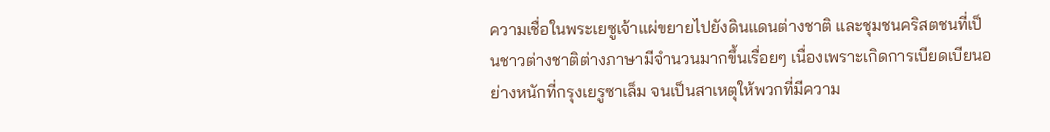ความเชื่อในพระเยซูเจ้าแผ่ขยายไปยังดินแดนต่างชาติ และชุมชนคริสตชนที่เป็นชาวต่างชาติต่างภาษามีจำนวนมากขึ้นเรื่อยๆ เนื่องเพราะเกิดการเบียดเบียนอย่างหนักที่กรุงเยรูซาเล็ม จนเป็นสาเหตุให้พวกที่มีความ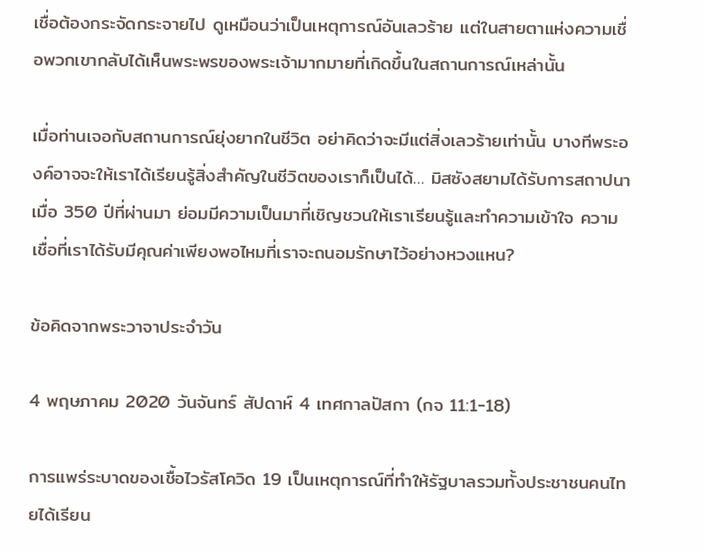เชื่อต้องกระจัดกระจายไป ดูเหมือนว่าเป็นเหตุการณ์อันเลวร้าย แต่ในสายตาแห่งความเชื่อพวกเขากลับได้เห็นพระพรของพระเจ้ามากมายที่เกิดขึ้นในสถานการณ์เหล่านั้น

เมื่อท่านเจอกับสถานการณ์ยุ่งยากในชีวิต อย่าคิดว่าจะมีแต่สิ่งเลวร้ายเท่านั้น บางทีพระองค์อาจจะให้เราได้เรียนรู้สิ่งสำคัญในชีวิตของเราก็เป็นได้… มิสซังสยามได้รับการสถาปนาเมื่อ 350 ปีที่ผ่านมา ย่อมมีความเป็นมาที่เชิญชวนให้เราเรียนรู้และทำความเข้าใจ ความเชื่อที่เราได้รับมีคุณค่าเพียงพอไหมที่เราจะถนอมรักษาไว้อย่างหวงแหน?

ข้อคิดจากพระวาจาประจำวัน

4 พฤษภาคม 2020 วันจันทร์ สัปดาห์ 4 เทศกาลปัสกา (กจ 11:1-18)

การแพร่ระบาดของเชื้อไวรัสโควิด 19 เป็นเหตุการณ์ที่ทำให้รัฐบาลรวมทั้งประชาชนคนไทยได้เรียน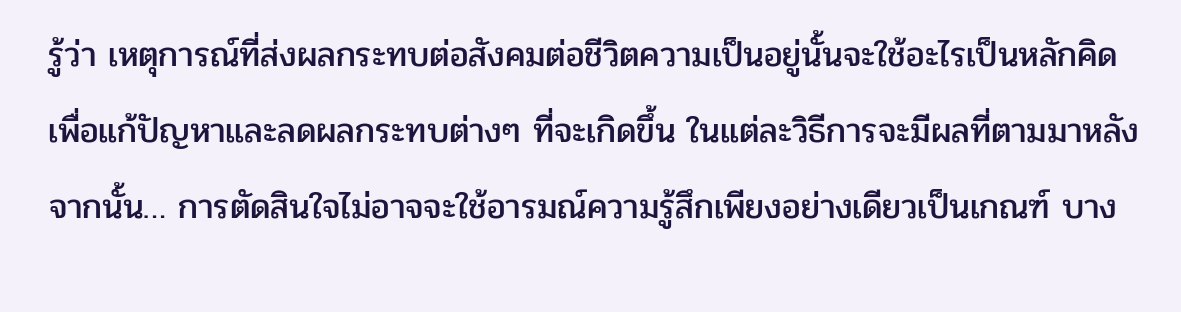รู้ว่า เหตุการณ์ที่ส่งผลกระทบต่อสังคมต่อชีวิตความเป็นอยู่นั้นจะใช้อะไรเป็นหลักคิด เพื่อแก้ปัญหาและลดผลกระทบต่างๆ ที่จะเกิดขึ้น ในแต่ละวิธีการจะมีผลที่ตามมาหลังจากนั้น… การตัดสินใจไม่อาจจะใช้อารมณ์ความรู้สึกเพียงอย่างเดียวเป็นเกณฑ์ บาง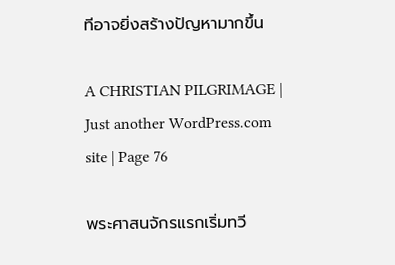ทีอาจยิ่งสร้างปัญหามากขึ้น

A CHRISTIAN PILGRIMAGE | Just another WordPress.com site | Page 76

พระศาสนจักรแรกเริ่มทวี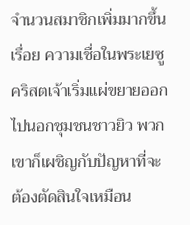จำนวนสมาชิกเพิ่มมากขึ้นเรื่อย ความเชื่อในพระเยซูคริสตเจ้าเริ่มแผ่ขยายออกไปนอกชุมชนชาวยิว พวกเขาก็เผชิญกับปัญหาที่จะต้องตัดสินใจเหมือน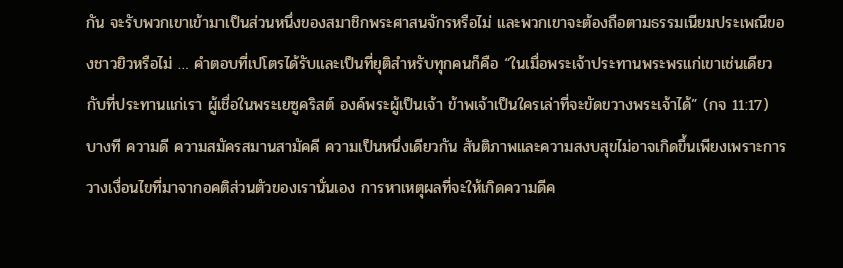กัน จะรับพวกเขาเข้ามาเป็นส่วนหนึ่งของสมาชิกพระศาสนจักรหรือไม่ และพวกเขาจะต้องถือตามธรรมเนียมประเพณีของชาวยิวหรือไม่ … คำตอบที่เปโตรได้รับและเป็นที่ยุติสำหรับทุกคนก็คือ “ในเมื่อพระเจ้าประทานพระพรแก่เขาเช่นเดียวกับที่ประทานแก่เรา ผู้เชื่อในพระเยซูคริสต์ องค์พระผู้เป็นเจ้า ข้าพเจ้าเป็นใครเล่าที่จะขัดขวางพระเจ้าได้” (กจ 11:17)
บางที ความดี ความสมัครสมานสามัคคี ความเป็นหนึ่งเดียวกัน สันติภาพและความสงบสุขไม่อาจเกิดขึ้นเพียงเพราะการวางเงื่อนไขที่มาจากอคติส่วนตัวของเรานั่นเอง การหาเหตุผลที่จะให้เกิดความดีค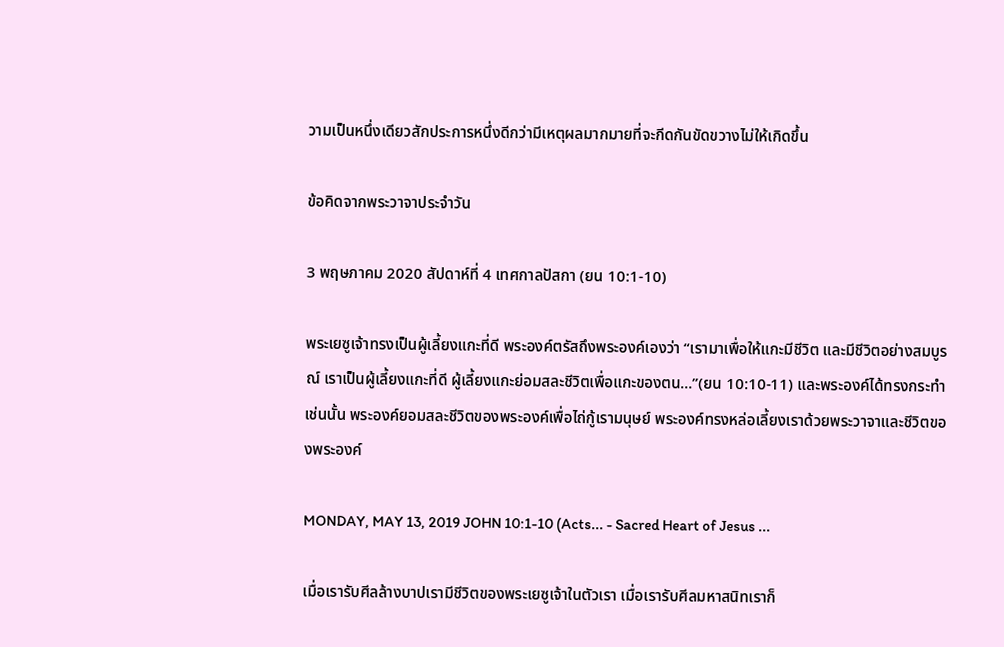วามเป็นหนึ่งเดียวสักประการหนึ่งดีกว่ามีเหตุผลมากมายที่จะกีดกันขัดขวางไม่ให้เกิดขึ้น

ข้อคิดจากพระวาจาประจำวัน

3 พฤษภาคม 2020 สัปดาห์ที่ 4 เทศกาลปัสกา (ยน 10:1-10)

พระเยซูเจ้าทรงเป็นผู้เลี้ยงแกะที่ดี พระองค์ตรัสถึงพระองค์เองว่า “เรามาเพื่อให้แกะมีชีวิต และมีชีวิตอย่างสมบูรณ์ เราเป็นผู้เลี้ยงแกะที่ดี ผู้เลี้ยงแกะย่อมสละชีวิตเพื่อแกะของตน…”(ยน 10:10-11) และพระองค์ได้ทรงกระทำเช่นนั้น พระองค์ยอมสละชีวิตของพระองค์เพื่อไถ่กู้เรามนุษย์ พระองค์ทรงหล่อเลี้ยงเราด้วยพระวาจาและชีวิตของพระองค์

MONDAY, MAY 13, 2019 JOHN 10:1-10 (Acts... - Sacred Heart of Jesus ...

เมื่อเรารับศีลล้างบาปเรามีชีวิตของพระเยซูเจ้าในตัวเรา เมื่อเรารับศีลมหาสนิทเราก็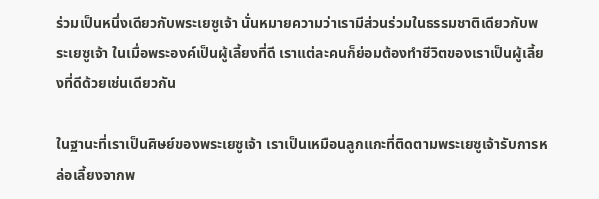ร่วมเป็นหนึ่งเดียวกับพระเยซูเจ้า นั่นหมายความว่าเรามีส่วนร่วมในธรรมชาติเดียวกับพระเยซูเจ้า ในเมื่อพระองค์เป็นผู้เลี้ยงที่ดี เราแต่ละคนก็ย่อมต้องทำชีวิตของเราเป็นผู้เลี้ยงที่ดีด้วยเช่นเดียวกัน

ในฐานะที่เราเป็นศิษย์ของพระเยซูเจ้า เราเป็นเหมือนลูกแกะที่ติดตามพระเยซูเจ้ารับการหล่อเลี้ยงจากพ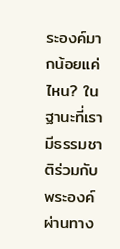ระองค์มากน้อยแค่ไหน? ในฐานะที่เรามีธรรมชาติร่วมกับพระองค์ผ่านทาง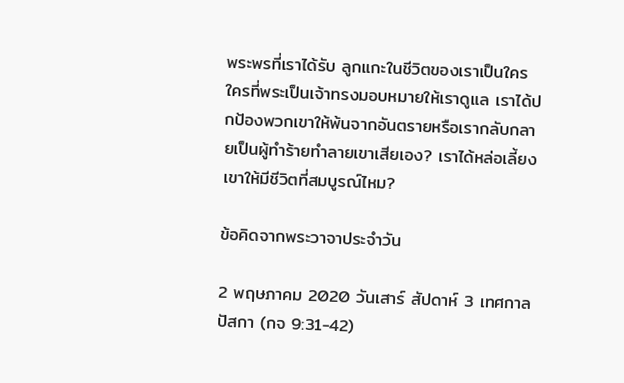พระพรที่เราได้รับ ลูกแกะในชีวิตของเราเป็นใคร ใครที่พระเป็นเจ้าทรงมอบหมายให้เราดูแล เราได้ปกป้องพวกเขาให้พ้นจากอันตรายหรือเรากลับกลายเป็นผู้ทำร้ายทำลายเขาเสียเอง? เราได้หล่อเลี้ยงเขาให้มีชีวิตที่สมบูรณ์ไหม?

ข้อคิดจากพระวาจาประจำวัน

2 พฤษภาคม 2020 วันเสาร์ สัปดาห์ 3 เทศกาลปัสกา (กจ 9:31-42)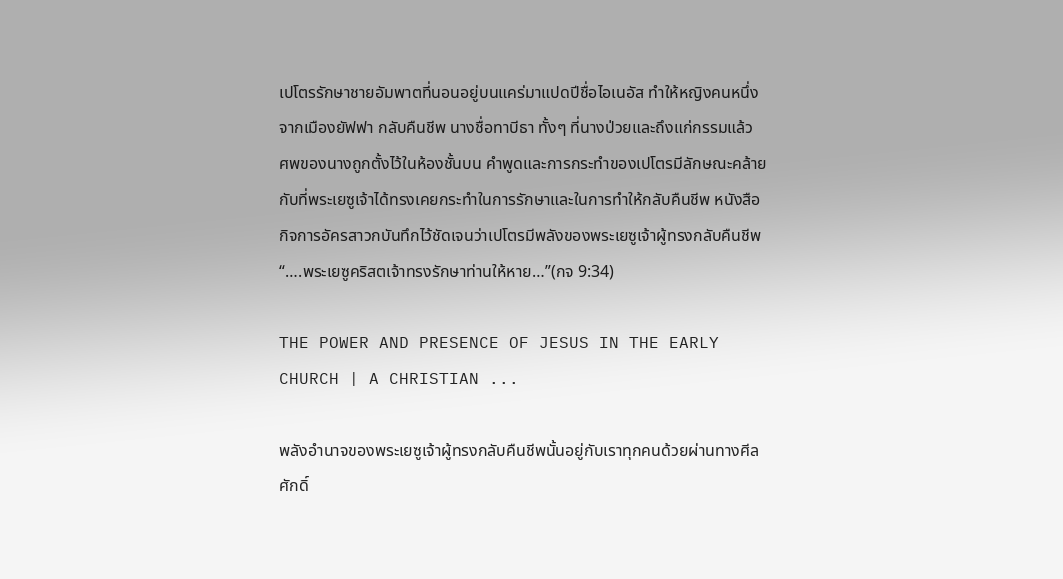เปโตรรักษาชายอัมพาตที่นอนอยู่บนแคร่มาแปดปีชื่อไอเนอัส ทำให้หญิงคนหนึ่งจากเมืองยัฟฟา กลับคืนชีพ นางชื่อทาบีธา ทั้งๆ ที่นางป่วยและถึงแก่กรรมแล้ว ศพของนางถูกตั้งไว้ในห้องชั้นบน คำพูดและการกระทำของเปโตรมีลักษณะคล้ายกับที่พระเยซูเจ้าได้ทรงเคยกระทำในการรักษาและในการทำให้กลับคืนชีพ หนังสือกิจการอัครสาวกบันทึกไว้ชัดเจนว่าเปโตรมีพลังของพระเยซูเจ้าผู้ทรงกลับคืนชีพ “….พระเยซูคริสตเจ้าทรงรักษาท่านให้หาย…”(กจ 9:34)

THE POWER AND PRESENCE OF JESUS IN THE EARLY CHURCH | A CHRISTIAN ...

พลังอำนาจของพระเยซูเจ้าผู้ทรงกลับคืนชีพนั้นอยู่กับเราทุกคนด้วยผ่านทางศีลศักดิ์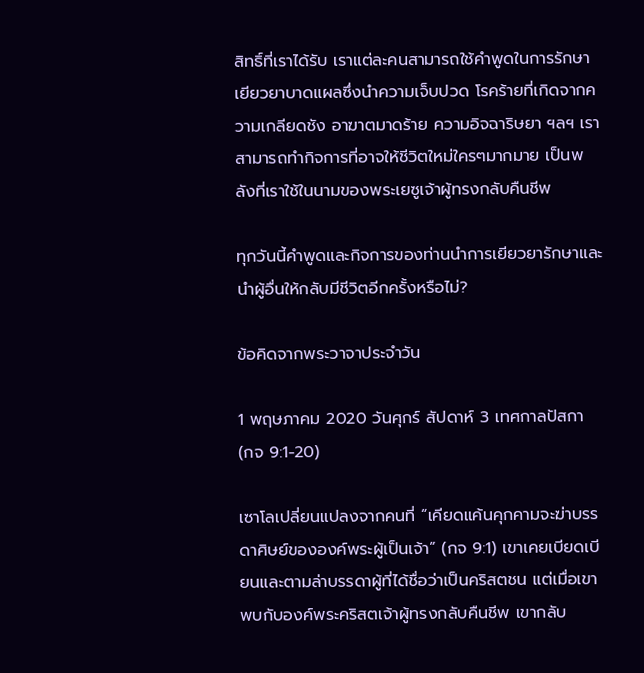สิทธิ์ที่เราได้รับ เราแต่ละคนสามารถใช้คำพูดในการรักษาเยียวยาบาดแผลซึ่งนำความเจ็บปวด โรคร้ายที่เกิดจากความเกลียดชัง อาฆาตมาดร้าย ความอิจฉาริษยา ฯลฯ เราสามารถทำกิจการที่อาจให้ชีวิตใหม่ใครๆมากมาย เป็นพลังที่เราใช้ในนามของพระเยซูเจ้าผู้ทรงกลับคืนชีพ

ทุกวันนี้คำพูดและกิจการของท่านนำการเยียวยารักษาและนำผู้อื่นให้กลับมีชีวิตอีกครั้งหรือไม่?

ข้อคิดจากพระวาจาประจำวัน

1 พฤษภาคม 2020 วันศุกร์ สัปดาห์ 3 เทศกาลปัสกา (กจ 9:1-20)

เซาโลเปลี่ยนแปลงจากคนที่ “เคียดแค้นคุกคามจะฆ่าบรรดาศิษย์ขององค์พระผู้เป็นเจ้า” (กจ 9:1) เขาเคยเบียดเบียนและตามล่าบรรดาผู้ที่ได้ชื่อว่าเป็นคริสตชน แต่เมื่อเขาพบกับองค์พระคริสตเจ้าผู้ทรงกลับคืนชีพ เขากลับ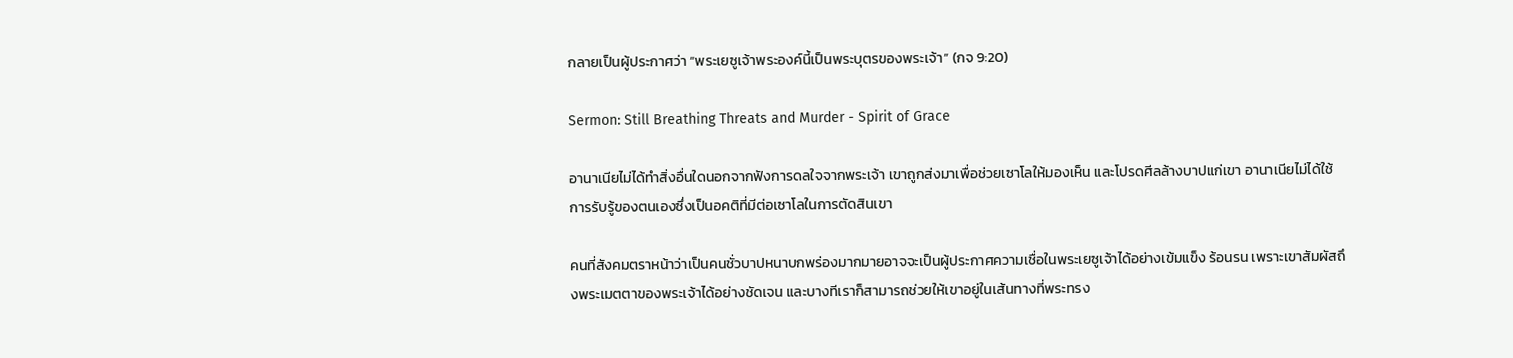กลายเป็นผู้ประกาศว่า “พระเยซูเจ้าพระองค์นี้เป็นพระบุตรของพระเจ้า” (กจ 9:20)

Sermon: Still Breathing Threats and Murder - Spirit of Grace

อานาเนียไม่ได้ทำสิ่งอื่นใดนอกจากฟังการดลใจจากพระเจ้า เขาถูกส่งมาเพื่อช่วยเซาโลให้มองเห็น และโปรดศีลล้างบาปแก่เขา อานาเนียไม่ได้ใช้การรับรู้ของตนเองซึ่งเป็นอคติที่มีต่อเซาโลในการตัดสินเขา

คนที่สังคมตราหน้าว่าเป็นคนชั่วบาปหนาบกพร่องมากมายอาจจะเป็นผู้ประกาศความเชื่อในพระเยซูเจ้าได้อย่างเข้มแข็ง ร้อนรน เพราะเขาสัมผัสถึงพระเมตตาของพระเจ้าได้อย่างชัดเจน และบางทีเราก็สามารถช่วยให้เขาอยู่ในเส้นทางที่พระทรง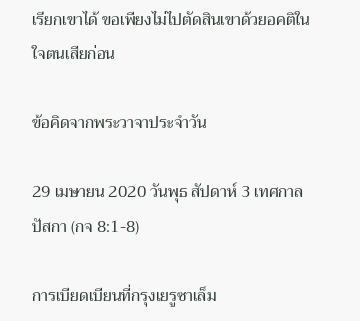เรียกเขาได้ ขอเพียงไม่ไปตัดสินเขาด้วยอคติในใจตนเสียก่อน

ข้อคิดจากพระวาจาประจำวัน

29 เมษายน 2020 วันพุธ สัปดาห์ 3 เทศกาลปัสกา (กจ 8:1-8)

การเบียดเบียนที่กรุงเยรูซาเล็ม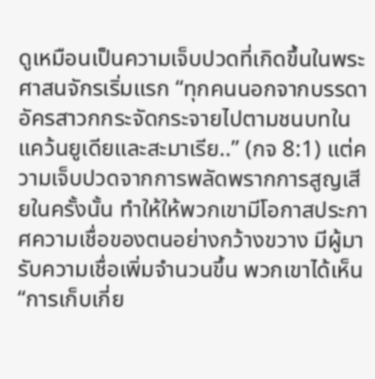ดูเหมือนเป็นความเจ็บปวดที่เกิดขึ้นในพระศาสนจักรเริ่มแรก “ทุกคนนอกจากบรรดาอัครสาวกกระจัดกระจายไปตามชนบทในแคว้นยูเดียและสะมาเรีย..” (กจ 8:1) แต่ความเจ็บปวดจากการพลัดพรากการสูญเสียในครั้งนั้น ทำให้ให้พวกเขามีโอกาสประกาศความเชื่อของตนอย่างกว้างขวาง มีผู้มารับความเชื่อเพิ่มจำนวนขึ้น พวกเขาได้เห็น “การเก็บเกี่ย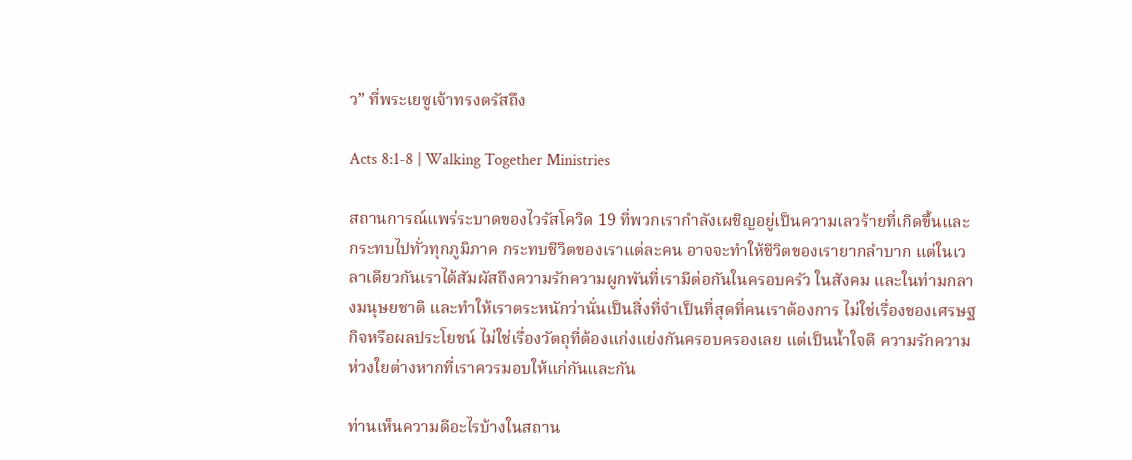ว” ที่พระเยซูเจ้าทรงตรัสถึง

Acts 8:1-8 | Walking Together Ministries

สถานการณ์แพร่ระบาดของไวรัสโควิด 19 ที่พวกเรากำลังเผชิญอยู่เป็นความเลวร้ายที่เกิดขึ้นและกระทบไปทั่วทุกภูมิภาค กระทบชีวิตของเราแต่ละคน อาจจะทำให้ชีวิตของเรายากลำบาก แต่ในเวลาเดียวกันเราได้สัมผัสถึงความรักความผูกพันที่เรามีต่อกันในครอบครัว ในสังคม และในท่ามกลางมนุษยชาติ และทำให้เราตระหนักว่านั่นเป็นสิ่งที่จำเป็นที่สุดที่คนเราต้องการ ไม่ใช่เรื่องของเศรษฐกิจหรือผลประโยชน์ ไม่ใช่เรื่องวัตถุที่ต้องแก่งแย่งกันครอบครองเลย แต่เป็นน้ำใจดี ความรักความห่วงใยต่างหากที่เราควรมอบให้แก่กันและกัน

ท่านเห็นความดีอะไรบ้างในสถาน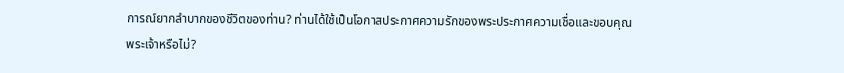การณ์ยากลำบากของชีวิตของท่าน? ท่านได้ใช้เป็นโอกาสประกาศความรักของพระประกาศความเชื่อและขอบคุณพระเจ้าหรือไม่?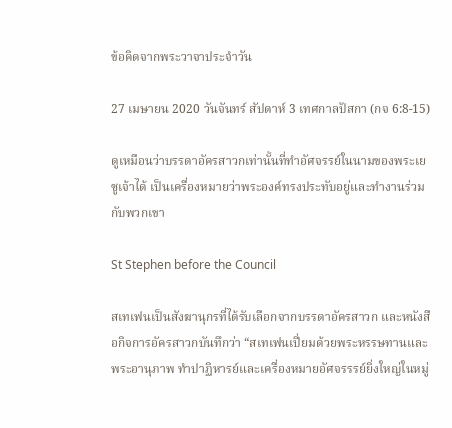ข้อคิดจากพระวาจาประจำวัน

27 เมษายน 2020 วันจันทร์ สัปดาห์ 3 เทศกาลปัสกา (กจ 6:8-15)

ดูเหมือนว่าบรรดาอัครสาวกเท่านั้นที่ทำอัศจรรย์ในนามของพระเยซูเจ้าได้ เป็นเครื่องหมายว่าพระองค์ทรงประทับอยู่และทำงานร่วมกับพวกเขา

St Stephen before the Council

สเทเฟนเป็นสังฆานุกรที่ได้รับเลือกจากบรรดาอัครสาวก และหนังสือกิจการอัครสาวกบันทึกว่า “สเทเฟนเปี่ยมด้วยพระหรรษทานและพระอานุภาพ ทำปาฏิหารย์และเครื่องหมายอัศจรรรย์ยิ่งใหญ่ในหมู่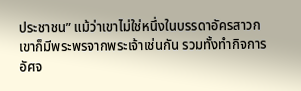ประชาชน” แม้ว่าเขาไม่ใช่หนึ่งในบรรดาอัครสาวก เขาก็มีพระพรจากพระเจ้าเช่นกัน รวมทั้งทำกิจการอัศจ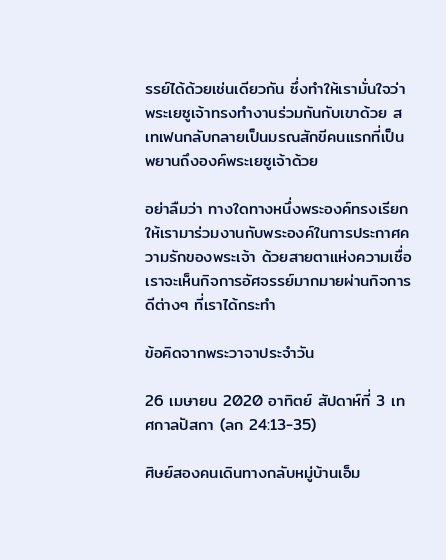รรย์ได้ด้วยเช่นเดียวกัน ซึ่งทำให้เรามั่นใจว่าพระเยซูเจ้าทรงทำงานร่วมกันกับเขาด้วย สเทเฟนกลับกลายเป็นมรณสักขีคนแรกที่เป็นพยานถึงองค์พระเยซูเจ้าด้วย

อย่าลืมว่า ทางใดทางหนึ่งพระองค์ทรงเรียกให้เรามาร่วมงานกับพระองค์ในการประกาศความรักของพระเจ้า ด้วยสายตาแห่งความเชื่อเราจะเห็นกิจการอัศจรรย์มากมายผ่านกิจการดีต่างๆ ที่เราได้กระทำ

ข้อคิดจากพระวาจาประจำวัน

26 เมษายน 2020 อาทิตย์ สัปดาห์ที่ 3 เทศกาลปัสกา (ลก 24:13-35)

ศิษย์สองคนเดินทางกลับหมู่บ้านเอ็ม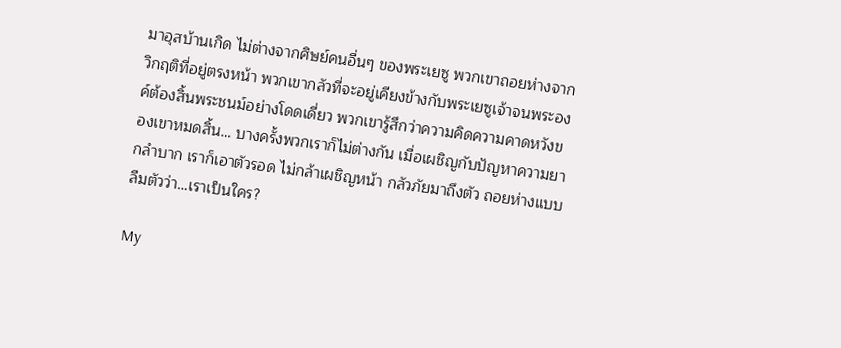มาอุสบ้านเกิด ไม่ต่างจากศิษย์คนอื่นๆ ของพระเยซู พวกเขาถอยห่างจากวิกฤติที่อยู่ตรงหน้า พวกเขากลัวที่จะอยู่เคียงข้างกับพระเยซูเจ้าจนพระองค์ต้องสิ้นพระชนม์อย่างโดดเดี่ยว พวกเขารู้สึกว่าความคิดความคาดหวังของเขาหมดสิ้น… บางครั้งพวกเราก็ไม่ต่างกัน เมื่อเผชิญกับปัญหาความยากลำบาก เราก็เอาตัวรอด ไม่กล้าเผชิญหน้า กลัวภัยมาถึงตัว ถอยห่างแบบลืมตัวว่า…เราเป็นใคร?

My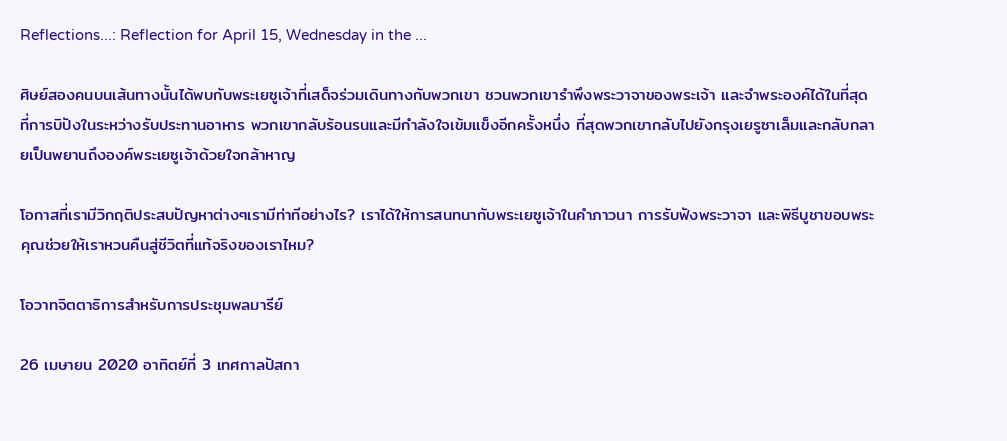Reflections...: Reflection for April 15, Wednesday in the ...

ศิษย์สองคนบนเส้นทางนั้นได้พบกับพระเยซูเจ้าที่เสด็จร่วมเดินทางกับพวกเขา ชวนพวกเขารำพึงพระวาจาของพระเจ้า และจำพระองค์ได้ในที่สุดที่การบิปังในระหว่างรับประทานอาหาร พวกเขากลับร้อนรนและมีกำลังใจเข้มแข็งอีกครั้งหนึ่ง ที่สุดพวกเขากลับไปยังกรุงเยรูซาเล็มและกลับกลายเป็นพยานถึงองค์พระเยซูเจ้าด้วยใจกล้าหาญ

โอกาสที่เรามีวิกฤติประสบปัญหาต่างๆเรามีท่าทีอย่างไร? เราได้ให้การสนทนากับพระเยซูเจ้าในคำภาวนา การรับฟังพระวาจา และพิธีบูชาขอบพระคุณช่วยให้เราหวนคืนสู่ชีวิตที่แท้จริงของเราไหม?

โอวาทจิตตาธิการสำหรับการประชุมพลมารีย์

26 เมษายน 2020 อาทิตย์ที่ 3 เทศกาลปัสกา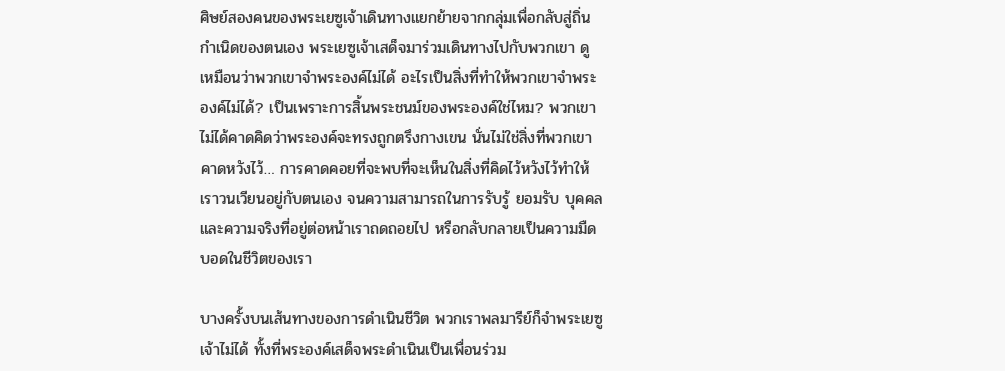ศิษย์สองคนของพระเยซูเจ้าเดินทางแยกย้ายจากกลุ่มเพื่อกลับสู่ถิ่นกำเนิดของตนเอง พระเยซูเจ้าเสด็จมาร่วมเดินทางไปกับพวกเขา ดูเหมือนว่าพวกเขาจำพระองค์ไม่ได้ อะไรเป็นสิ่งที่ทำให้พวกเขาจำพระองค์ไม่ได้? เป็นเพราะการสิ้นพระชนม์ของพระองค์ใช่ไหม? พวกเขาไม่ได้คาดคิดว่าพระองค์จะทรงถูกตรึงกางเขน นั่นไม่ใช่สิ่งที่พวกเขาคาดหวังไว้… การคาดคอยที่จะพบที่จะเห็นในสิ่งที่คิดไว้หวังไว้ทำให้เราวนเวียนอยู่กับตนเอง จนความสามารถในการรับรู้ ยอมรับ บุคคลและความจริงที่อยู่ต่อหน้าเราถดถอยไป หรือกลับกลายเป็นความมืดบอดในชีวิตของเรา

บางครั้งบนเส้นทางของการดำเนินชีวิต พวกเราพลมารีย์ก็จำพระเยซูเจ้าไม่ได้ ทั้งที่พระองค์เสด็จพระดำเนินเป็นเพื่อนร่วม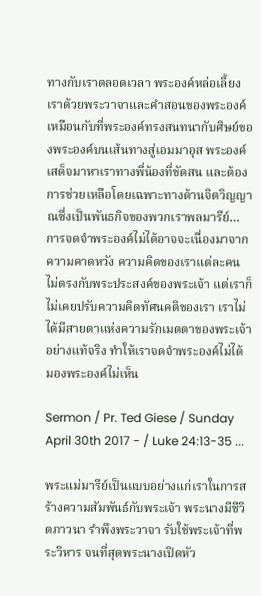ทางกับเราตลอดเวลา พระองค์หล่อเลี้ยงเราด้วยพระวาจาและคำสอนของพระองค์ เหมือนกับที่พระองค์ทรงสนทนากับศิษย์ของพระองค์บนเส้นทางสู่เอมมาอุส พระองค์เสด็จมาหาเราทางพี่น้องที่ขัดสน และต้องการช่วยเหลือโดยเฉพาะทางด้านจิตวิญญาณซึ่งเป็นพันธกิจของพวกเราพลมารีย์… การจดจำพระองค์ไม่ได้อาจจะเนื่องมาจากความคาดหวัง ความคิดของเราแต่ละคน ไม่ตรงกับพระประสงค์ของพระเจ้า แต่เราก็ไม่เคยปรับความคิดทัศนคติของเรา เราไม่ได้มีสายตาแห่งความรักเมตตาของพระเจ้าอย่างแท้จริง ทำให้เราจดจำพระองค์ไม่ได้ มองพระองค์ไม่เห็น

Sermon / Pr. Ted Giese / Sunday April 30th 2017 - / Luke 24:13-35 ...

พระแม่มารีย์เป็นแบบอย่างแก่เราในการสร้างความสัมพันธ์กับพระเจ้า พระนางมีชีวิตภาวนา รำพึงพระวาจา รับใช้พระเจ้าที่พระวิหาร จนที่สุดพระนางเปิดหัว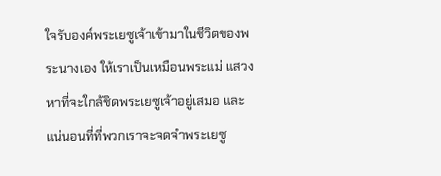ใจรับองค์พระเยซูเจ้าเข้ามาในชีวิตของพระนางเอง ให้เราเป็นเหมือนพระแม่ แสวงหาที่จะใกล้ชิดพระเยซูเจ้าอยู่เสมอ และแน่นอนที่ที่พวกเราจะจดจำพระเยซู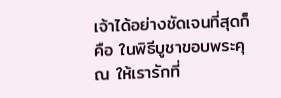เจ้าได้อย่างชัดเจนที่สุดก็คือ ในพิธีบูชาขอบพระคุณ ให้เรารักที่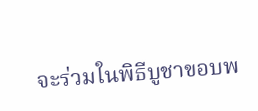จะร่วมในพิธีบูชาขอบพ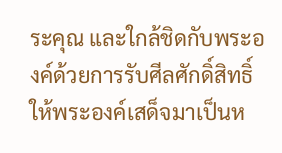ระคุณ และใกล้ชิดกับพระองค์ด้วยการรับศีลศักดิ์สิทธิ์ให้พระองค์เสด็จมาเป็นห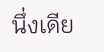นึ่งเดีย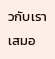วกับเราเสมอ